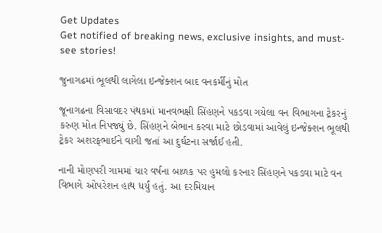Get Updates
Get notified of breaking news, exclusive insights, and must-see stories!

જુનાગઢમાં ભૂલથી લાગેલા ઇન્જેક્શન બાદ વનકર્મીનું મોત

જૂનાગઢના વિસાવદર પંથકમાં માનવભક્ષી સિંહણને પકડવા ગયેલા વન વિભાગના ટ્રેકરનું કરુણ મોત નિપજ્યું છે. સિંહણને બેભાન કરવા માટે છોડવામાં આવેલું ઇન્જેક્શન ભૂલથી ટ્રેકર અશરફભાઈને વાગી જતાં આ દુર્ઘટના સર્જાઈ હતી.

નાની મોણપરી ગામમાં ચાર વર્ષના બાળક પર હુમલો કરનાર સિંહણને પકડવા માટે વન વિભાગે ઓપરેશન હાથ ધર્યું હતું. આ દરમિયાન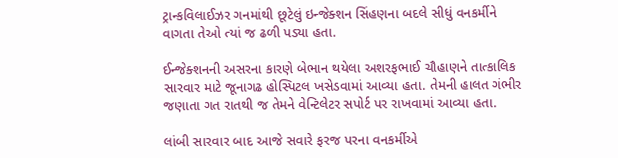ટ્રાન્કવિલાઈઝર ગનમાંથી છૂટેલું ઇન્જેક્શન સિંહણના બદલે સીધું વનકર્મીને વાગતા તેઓ ત્યાં જ ઢળી પડ્યા હતા.

ઈન્જેક્શનની અસરના કારણે બેભાન થયેલા અશરફભાઈ ચૌહાણને તાત્કાલિક સારવાર માટે જૂનાગઢ હોસ્પિટલ ખસેડવામાં આવ્યા હતા. તેમની હાલત ગંભીર જણાતા ગત રાતથી જ તેમને વેન્ટિલેટર સપોર્ટ પર રાખવામાં આવ્યા હતા.

લાંબી સારવાર બાદ આજે સવારે ફરજ પરના વનકર્મીએ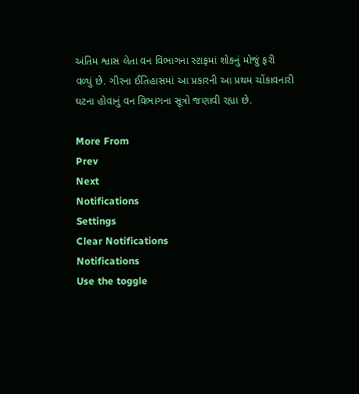અંતિમ શ્વાસ લેતા વન વિભાગના સ્ટાફમાં શોકનું મોજું ફરી વળ્યું છે. ગીરના ઈતિહાસમાં આ પ્રકારની આ પ્રથમ ચોંકાવનારી ઘટના હોવાનું વન વિભાગના સૂત્રો જણાવી રહ્યા છે.

More From
Prev
Next
Notifications
Settings
Clear Notifications
Notifications
Use the toggle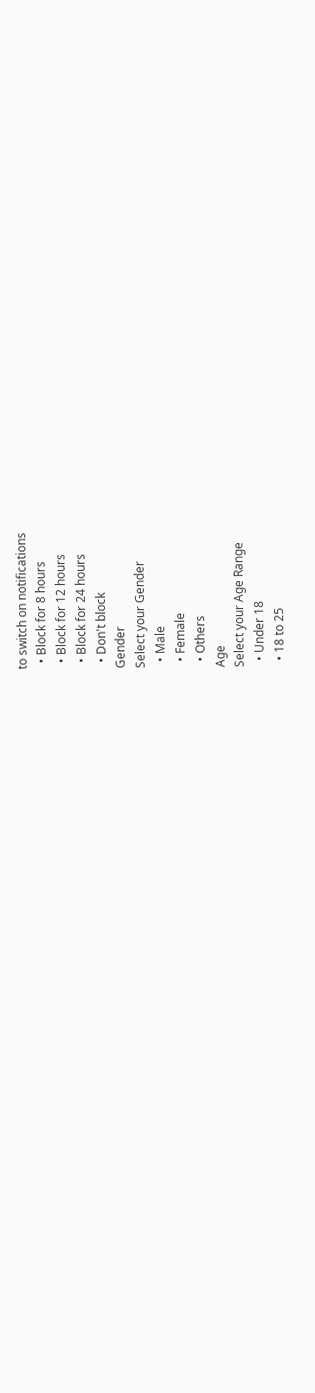to switch on notifications
  • Block for 8 hours
  • Block for 12 hours
  • Block for 24 hours
  • Don't block
Gender
Select your Gender
  • Male
  • Female
  • Others
Age
Select your Age Range
  • Under 18
  • 18 to 25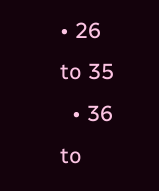• 26 to 35
  • 36 to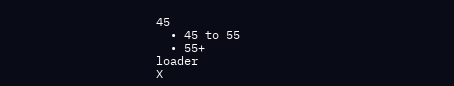45
  • 45 to 55
  • 55+
loader
X